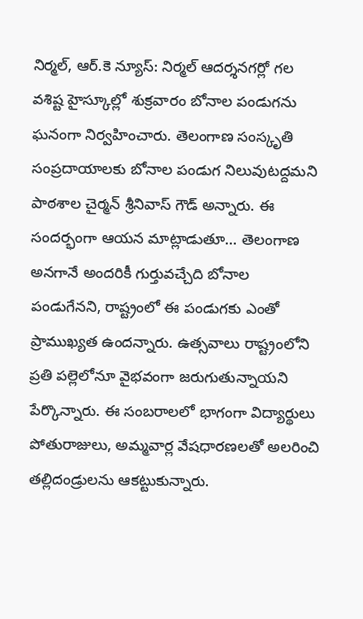నిర్మల్, ఆర్.కె న్యూస్: నిర్మల్ ఆదర్శనగర్లో గల వశిష్ట హైస్కూల్లో శుక్రవారం బోనాల పండుగను ఘనంగా నిర్వహించారు. తెలంగాణ సంస్కృతి సంప్రదాయాలకు బోనాల పండుగ నిలువుటద్దమని పాఠశాల చైర్మన్ శ్రీనివాస్ గౌడ్ అన్నారు. ఈ సందర్భంగా ఆయన మాట్లాడుతూ… తెలంగాణ అనగానే అందరికీ గుర్తువచ్చేది బోనాల పండుగేనని, రాష్ట్రంలో ఈ పండుగకు ఎంతో ప్రాముఖ్యత ఉందన్నారు. ఉత్సవాలు రాష్ట్రంలోని ప్రతి పల్లెలోనూ వైభవంగా జరుగుతున్నాయని పేర్కొన్నారు. ఈ సంబరాలలో భాగంగా విద్యార్థులు పోతురాజులు, అమ్మవార్ల వేషధారణలతో అలరించి తల్లిదండ్రులను ఆకట్టుకున్నారు.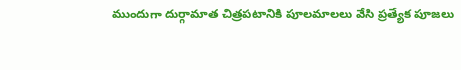ముందుగా దుర్గామాత చిత్రపటానికి పూలమాలలు వేసి ప్రత్యేక పూజలు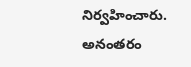నిర్వహించారు. అనంతరం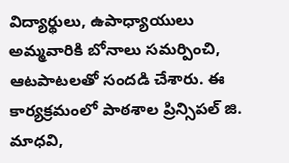విద్యార్థులు, ఉపాధ్యాయులు అమ్మవారికి బోనాలు సమర్పించి, ఆటపాటలతో సందడి చేశారు. ఈ కార్యక్రమంలో పాఠశాల ప్రిన్సిపల్ జి. మాధవి,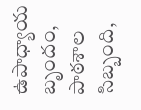ఉపాధ్యాయ బృందం, పాఠశాల సిబ్బంది,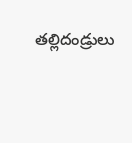తల్లిదండ్రులు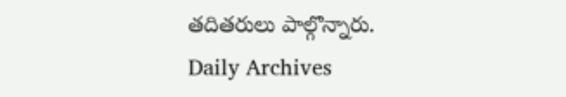తదితరులు పాల్గొన్నారు.
Daily Archives